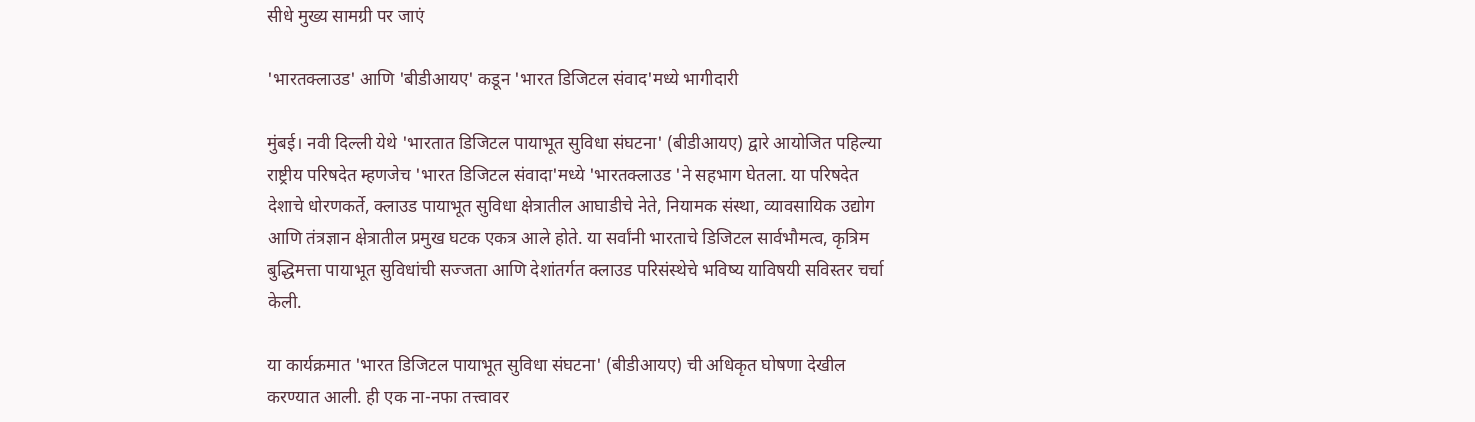सीधे मुख्य सामग्री पर जाएं

'भारतक्लाउड' आणि 'बीडीआयए' कडून 'भारत डिजिटल संवाद'मध्ये भागीदारी

मुंबई। नवी दिल्ली येथे 'भारतात डिजिटल पायाभूत सुविधा संघटना' (बीडीआयए) द्वारे आयोजित पहिल्या राष्ट्रीय परिषदेत म्हणजेच 'भारत डिजिटल संवादा'मध्ये 'भारतक्लाउड 'ने सहभाग घेतला. या परिषदेत देशाचे धोरणकर्ते, क्लाउड पायाभूत सुविधा क्षेत्रातील आघाडीचे नेते, नियामक संस्था, व्यावसायिक उद्योग आणि तंत्रज्ञान क्षेत्रातील प्रमुख घटक एकत्र आले होते. या सर्वांनी भारताचे डिजिटल सार्वभौमत्व, कृत्रिम बुद्धिमत्ता पायाभूत सुविधांची सज्जता आणि देशांतर्गत क्लाउड परिसंस्थेचे भविष्य याविषयी सविस्तर चर्चा केली.

या कार्यक्रमात 'भारत डिजिटल पायाभूत सुविधा संघटना' (बीडीआयए) ची अधिकृत घोषणा देखील करण्यात आली. ही एक ना-नफा तत्त्वावर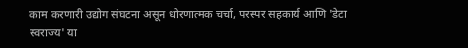काम करणारी उद्योग संघटना असून धोरणात्मक चर्चा, परस्पर सहकार्य आणि 'डेटा स्वराज्य' या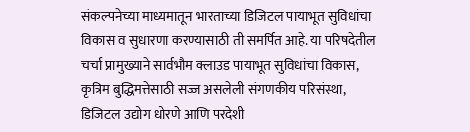संकल्पनेच्या माध्यमातून भारताच्या डिजिटल पायाभूत सुविधांचा विकास व सुधारणा करण्यासाठी ती समर्पित आहे. या परिषदेतील चर्चा प्रामुख्याने सार्वभौम क्लाउड पायाभूत सुविधांचा विकास, कृत्रिम बुद्धिमत्तेसाठी सज्ज असलेली संगणकीय परिसंस्था, डिजिटल उद्योग धोरणे आणि परदेशी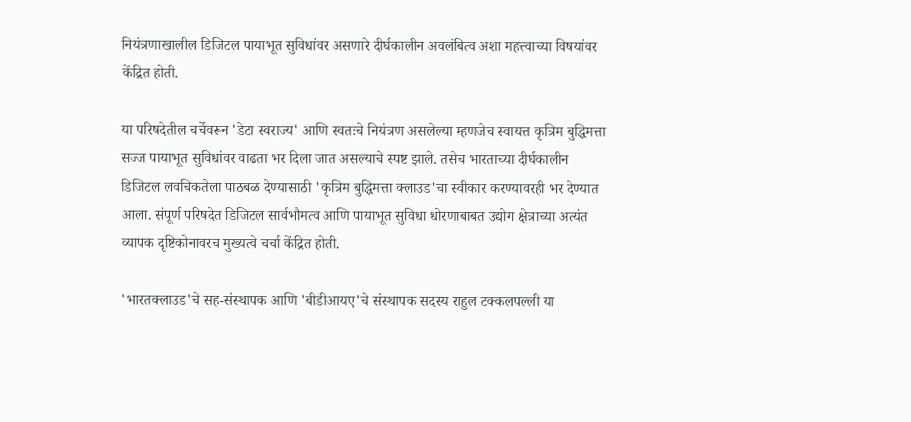नियंत्रणाखालील डिजिटल पायाभूत सुविधांवर असणारे दीर्घकालीन अवलंबित्व अशा महत्त्वाच्या विषयांवर केंद्रित होती.

या परिषदेतील चर्चेवरून 'डेटा स्वराज्य' आणि स्वतःचे नियंत्रण असलेल्या म्हणजेच स्वायत्त कृत्रिम बुद्धिमत्ता सज्ज पायाभूत सुविधांवर वाढता भर दिला जात असल्याचे स्पष्ट झाले. तसेच भारताच्या दीर्घकालीन डिजिटल लवचिकतेला पाठबळ देण्यासाठी 'कृत्रिम बुद्धिमत्ता क्लाउड'चा स्वीकार करण्यावरही भर देण्यात आला. संपूर्ण परिषदेत डिजिटल सार्वभौमत्व आणि पायाभूत सुविधा धोरणाबाबत उद्योग क्षेत्राच्या अत्यंत व्यापक दृष्टिकोनावरच मुख्यत्वे चर्चा केंद्रित होती.

'भारतक्लाउड'चे सह-संस्थापक आणि 'बीडीआयए'चे संस्थापक सदस्य राहुल टक्कलपल्ली या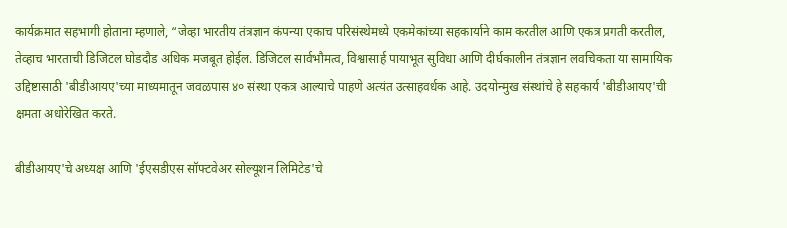कार्यक्रमात सहभागी होताना म्हणाले, “जेव्हा भारतीय तंत्रज्ञान कंपन्या एकाच परिसंस्थेमध्ये एकमेकांच्या सहकार्याने काम करतील आणि एकत्र प्रगती करतील, तेव्हाच भारताची डिजिटल घोडदौड अधिक मजबूत होईल. डिजिटल सार्वभौमत्व, विश्वासार्ह पायाभूत सुविधा आणि दीर्घकालीन तंत्रज्ञान लवचिकता या सामायिक उद्दिष्टासाठी 'बीडीआयए'च्या माध्यमातून जवळपास ४० संस्था एकत्र आल्याचे पाहणे अत्यंत उत्साहवर्धक आहे. उदयोन्मुख संस्थांचे हे सहकार्य 'बीडीआयए'ची क्षमता अधोरेखित करते.

बीडीआयए'चे अध्यक्ष आणि 'ईएसडीएस सॉफ्टवेअर सोल्यूशन लिमिटेड'चे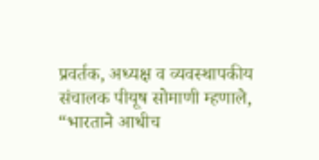प्रवर्तक, अध्यक्ष व व्यवस्थापकीय संचालक पीयूष सोमाणी म्हणाले, “भारताने आधीच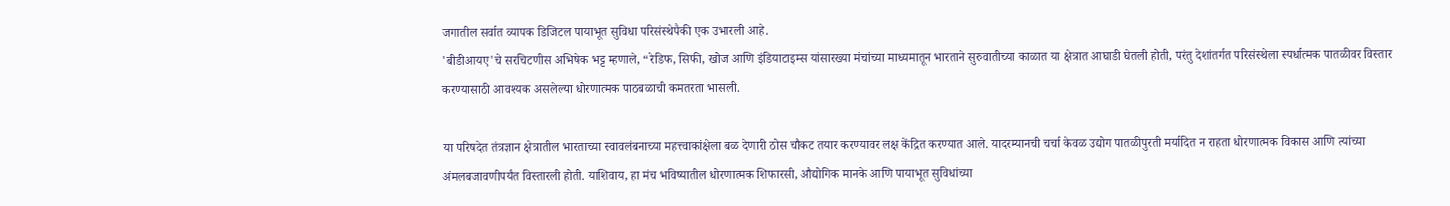जगातील सर्वात व्यापक डिजिटल पायाभूत सुविधा परिसंस्थेपैकी एक उभारली आहे.
'बीडीआयए'चे सरचिटणीस अभिषेक भट्ट म्हणाले, “रेडिफ, सिफी, खोज आणि इंडियाटाइम्स यांसारख्या मंचांच्या माध्यमातून भारताने सुरुवातीच्या काळात या क्षेत्रात आघाडी घेतली होती, परंतु देशांतर्गत परिसंस्थेला स्पर्धात्मक पातळीवर विस्तार करण्यासाठी आवश्यक असलेल्या धोरणात्मक पाठबळाची कमतरता भासली.

या परिषदेत तंत्रज्ञान क्षेत्रातील भारताच्या स्वावलंबनाच्या महत्त्वाकांक्षेला बळ देणारी ठोस चौकट तयार करण्यावर लक्ष केंद्रित करण्यात आले. यादरम्यानची चर्चा केवळ उद्योग पातळीपुरती मर्यादित न राहता धोरणात्मक विकास आणि त्यांच्या अंमलबजावणीपर्यंत विस्तारली होती. याशिवाय, हा मंच भविष्यातील धोरणात्मक शिफारसी, औद्योगिक मानके आणि पायाभूत सुविधांच्या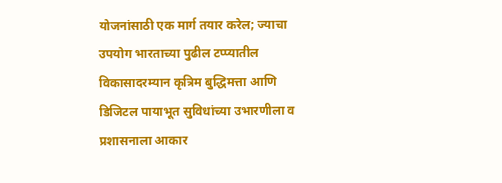योजनांसाठी एक मार्ग तयार करेल; ज्याचा उपयोग भारताच्या पुढील टप्प्यातील विकासादरम्यान कृत्रिम बुद्धिमत्ता आणि डिजिटल पायाभूत सुविधांच्या उभारणीला व प्रशासनाला आकार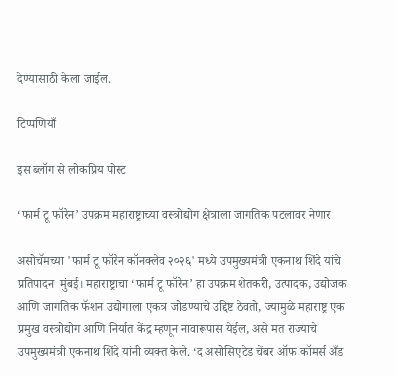देण्यासाठी केला जाईल.

टिप्पणियाँ

इस ब्लॉग से लोकप्रिय पोस्ट

‘फार्म टू फॉरेन’ उपक्रम महाराष्ट्राच्या वस्त्रोद्योग क्षेत्राला जागतिक पटलावर नेणार

असोचॅमच्या 'फार्म टू फॉरेन कॉनक्लेव २०२६' मध्ये उपमुख्यमंत्री एकनाथ शिंदे यांचे प्रतिपादन  मुंबई। महाराष्ट्राचा ‘फार्म टू फॉरेन’ हा उपक्रम शेतकरी, उत्पादक, उद्योजक आणि जागतिक फॅशन उद्योगाला एकत्र जोडण्याचे उद्दिष्ट ठेवतो, ज्यामुळे महाराष्ट्र एक प्रमुख वस्त्रोद्योग आणि निर्यात केंद्र म्हणून नावारूपास येईल, असे मत राज्याचे उपमुख्यमंत्री एकनाथ शिंदे यांनी व्यक्त केले. ‘द असोसिएटेड चेंबर ऑफ कॉमर्स अँड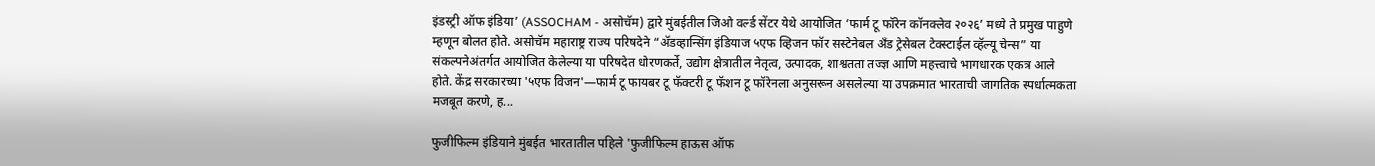इंडस्ट्री ऑफ इंडिया’ (ASSOCHAM - असोचॅम) द्वारे मुंबईतील जिओ वर्ल्ड सेंटर येथे आयोजित ‘फार्म टू फॉरेन कॉनक्लेव २०२६’ मध्ये ते प्रमुख पाहुणे म्हणून बोलत होते. असोचॅम महाराष्ट्र राज्य परिषदेने “ॲडव्हान्सिंग इंडियाज ५एफ व्हिजन फॉर सस्टेनेबल अँड ट्रेसेबल टेक्स्टाईल व्हॅल्यू चेन्स” या संकल्पनेअंतर्गत आयोजित केलेल्या या परिषदेत धोरणकर्ते, उद्योग क्षेत्रातील नेतृत्व, उत्पादक, शाश्वतता तज्ज्ञ आणि महत्त्वाचे भागधारक एकत्र आले होते. केंद्र सरकारच्या '५एफ विजन'—फार्म टू फायबर टू फॅक्टरी टू फॅशन टू फॉरेनला अनुसरून असलेल्या या उपक्रमात भारताची जागतिक स्पर्धात्मकता मजबूत करणे, ह...

फुजीफिल्म इंडियाने मुंबईत भारतातील पहिले 'फुजीफिल्म हाऊस ऑफ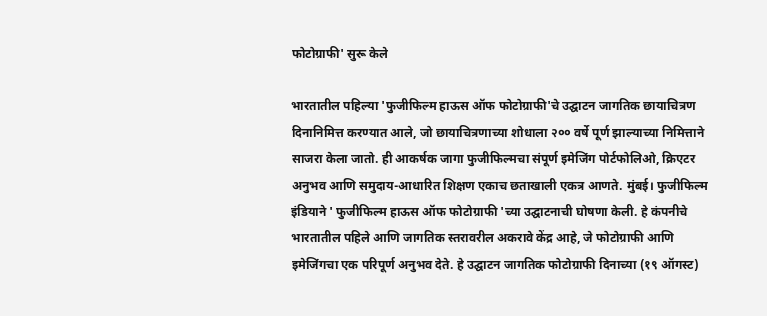फोटोग्राफी' सुरू केले

भारतातील पहिल्या 'फुजीफिल्म हाऊस ऑफ फोटोग्राफी'चे उद्घाटन जागतिक छायाचित्रण दिनानिमित्त करण्यात आले, जो छायाचित्रणाच्या शोधाला २०० वर्षे पूर्ण झाल्याच्या निमित्ताने साजरा केला जातो. ही आकर्षक जागा फुजीफिल्मचा संपूर्ण इमेजिंग पोर्टफोलिओ, क्रिएटर अनुभव आणि समुदाय-आधारित शिक्षण एकाच छताखाली एकत्र आणते. मुंबई। फुजीफिल्म इंडियाने ' फुजीफिल्म हाऊस ऑफ फोटोग्राफी 'च्या उद्घाटनाची घोषणा केली. हे कंपनीचे भारतातील पहिले आणि जागतिक स्तरावरील अकरावे केंद्र आहे, जे फोटोग्राफी आणि इमेजिंगचा एक परिपूर्ण अनुभव देते. हे उद्घाटन जागतिक फोटोग्राफी दिनाच्या (१९ ऑगस्ट)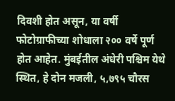दिवशी होत असून, या वर्षी फोटोग्राफीच्या शोधाला २०० वर्षे पूर्ण होत आहेत. मुंबईतील अंधेरी पश्चिम येथे स्थित, हे दोन मजली, ५,७९५ चौरस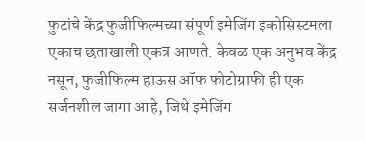फुटांचे केंद्र फुजीफिल्मच्या संपूर्ण इमेजिंग इकोसिस्टमला एकाच छताखाली एकत्र आणते. केवळ एक अनुभव केंद्र नसून, फुजीफिल्म हाऊस ऑफ फोटोग्राफी ही एक सर्जनशील जागा आहे, जिथे इमेजिंग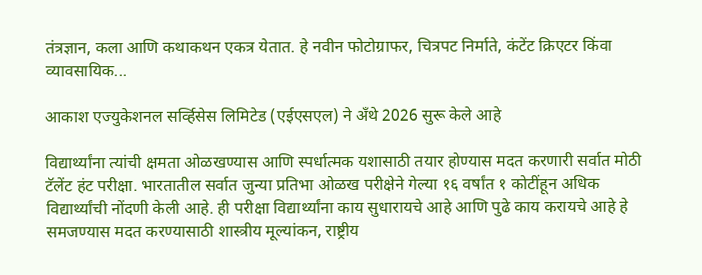तंत्रज्ञान, कला आणि कथाकथन एकत्र येतात. हे नवीन फोटोग्राफर, चित्रपट निर्माते, कंटेंट क्रिएटर किंवा व्यावसायिक...

आकाश एज्युकेशनल सर्व्हिसेस लिमिटेड (एईएसएल) ने अँथे 2026 सुरू केले आहे

विद्यार्थ्यांना त्यांची क्षमता ओळखण्यास आणि स्पर्धात्मक यशासाठी तयार होण्यास मदत करणारी सर्वात मोठी टॅलेंट हंट परीक्षा. भारतातील सर्वात जुन्या प्रतिभा ओळख परीक्षेने गेल्या १६ वर्षांत १ कोटींहून अधिक विद्यार्थ्यांची नोंदणी केली आहे. ही परीक्षा विद्यार्थ्यांना काय सुधारायचे आहे आणि पुढे काय करायचे आहे हे समजण्यास मदत करण्यासाठी शास्त्रीय मूल्यांकन, राष्ट्रीय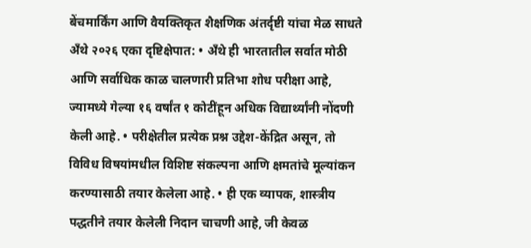बेंचमार्किंग आणि वैयक्तिकृत शैक्षणिक अंतर्दृष्टी यांचा मेळ साधते अँथे २०२६ एका दृष्टिक्षेपात: • अँथे ही भारतातील सर्वात मोठी आणि सर्वाधिक काळ चालणारी प्रतिभा शोध परीक्षा आहे, ज्यामध्ये गेल्या १६ वर्षांत १ कोटींहून अधिक विद्यार्थ्यांनी नोंदणी केली आहे. • परीक्षेतील प्रत्येक प्रश्न उद्देश-केंद्रित असून, तो विविध विषयांमधील विशिष्ट संकल्पना आणि क्षमतांचे मूल्यांकन करण्यासाठी तयार केलेला आहे. • ही एक व्यापक, शास्त्रीय पद्धतीने तयार केलेली निदान चाचणी आहे, जी केवळ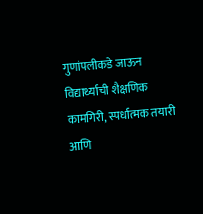गुणांपलीकडे जाऊन विद्यार्थ्याची शैक्षणिक कामगिरी, स्पर्धात्मक तयारी आणि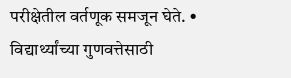परीक्षेतील वर्तणूक समजून घेते. • विद्यार्थ्यांच्या गुणवत्तेसाठी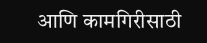आणि कामगिरीसाठी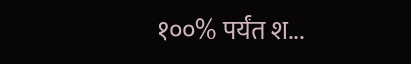१००% पर्यंत श...